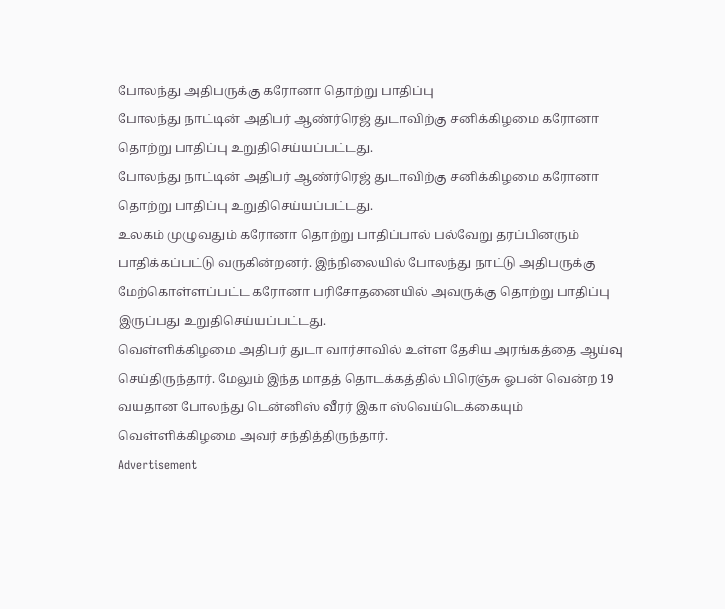போலந்து அதிபருக்கு கரோனா தொற்று பாதிப்பு
போலந்து நாட்டின் அதிபர் ஆண்ர்ரெஜ் துடாவிற்கு சனிக்கிழமை கரோனா தொற்று பாதிப்பு உறுதிசெய்யப்பட்டது.
போலந்து நாட்டின் அதிபர் ஆண்ர்ரெஜ் துடாவிற்கு சனிக்கிழமை கரோனா தொற்று பாதிப்பு உறுதிசெய்யப்பட்டது.
உலகம் முழுவதும் கரோனா தொற்று பாதிப்பால் பல்வேறு தரப்பினரும் பாதிக்கப்பட்டு வருகின்றனர். இந்நிலையில் போலந்து நாட்டு அதிபருக்கு மேற்கொள்ளப்பட்ட கரோனா பரிசோதனையில் அவருக்கு தொற்று பாதிப்பு இருப்பது உறுதிசெய்யப்பட்டது.
வெள்ளிக்கிழமை அதிபர் துடா வார்சாவில் உள்ள தேசிய அரங்கத்தை ஆய்வு செய்திருந்தார். மேலும் இந்த மாதத் தொடக்கத்தில் பிரெஞ்சு ஓபன் வென்ற 19 வயதான போலந்து டென்னிஸ் வீரர் இகா ஸ்வெய்டெக்கையும் வெள்ளிக்கிழமை அவர் சந்தித்திருந்தார்.
Advertisement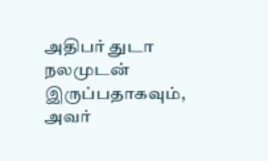அதிபர் துடா நலமுடன் இருப்பதாகவும், அவர்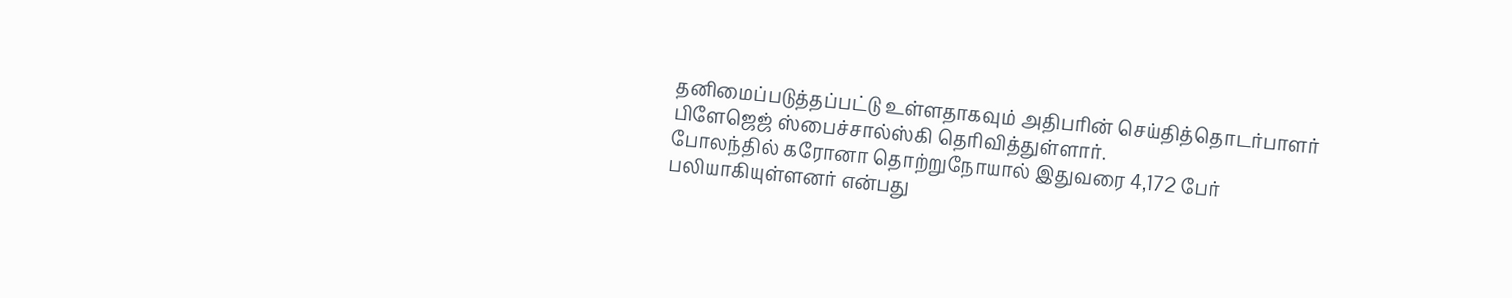தனிமைப்படுத்தப்பட்டு உள்ளதாகவும் அதிபரின் செய்தித்தொடர்பாளர் பிளேஜெஜ் ஸ்பைச்சால்ஸ்கி தெரிவித்துள்ளார்.
போலந்தில் கரோனா தொற்றுநோயால் இதுவரை 4,172 பேர் பலியாகியுள்ளனர் என்பது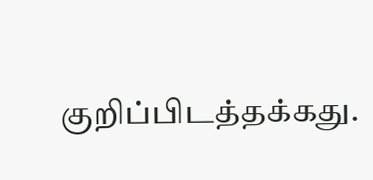குறிப்பிடத்தக்கது.